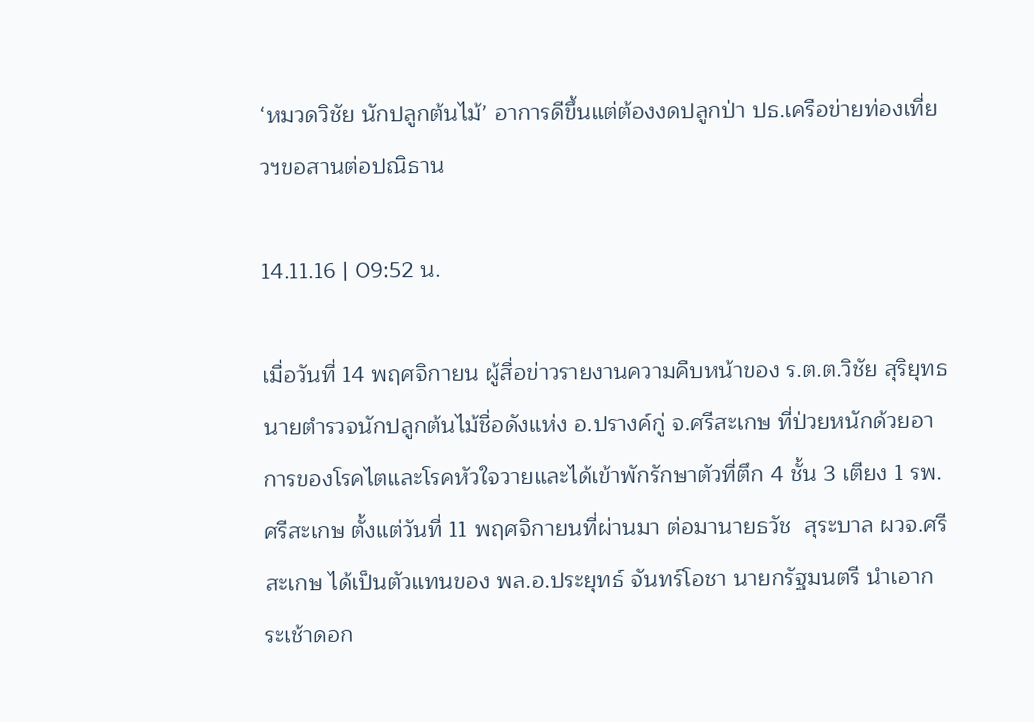‘หมวดวิชัย นักปลูกต้นไม้’ อาการดีขึ้นแต่ต้องงดปลูกป่า ปธ.เครือข่ายท่องเที่ยวฯขอสานต่อปณิธาน

14.11.16 | 09:52 น.

เมื่อวันที่ 14 พฤศจิกายน ผู้สื่อข่าวรายงานความคืบหน้าของ ร.ต.ต.วิชัย สุริยุทธ นายตำรวจนักปลูกต้นไม้ชื่อดังแห่ง อ.ปรางค์กู่ จ.ศรีสะเกษ ที่ป่วยหนักด้วยอาการของโรคไตและโรคหัวใจวายและได้เข้าพักรักษาตัวที่ตึก 4 ชั้น 3 เตียง 1 รพ.ศรีสะเกษ ตั้งแต่วันที่ 11 พฤศจิกายนที่ผ่านมา ต่อมานายธวัช  สุระบาล ผวจ.ศรีสะเกษ ได้เป็นตัวแทนของ พล.อ.ประยุทธ์ จันทร์โอชา นายกรัฐมนตรี นำเอากระเช้าดอก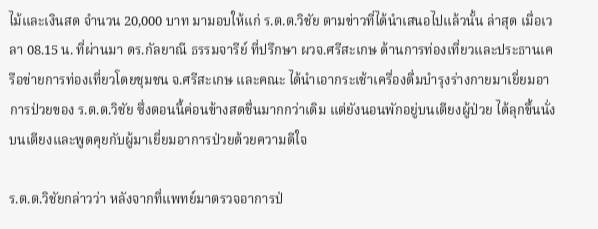ไม้และเงินสด จำนวน 20,000 บาท มามอบให้แก่ ร.ต.ต.วิชัย ตามข่าวที่ได้นำเสนอไปแล้วนั้น ล่าสุด เมื่อเวลา 08.15 น. ที่ผ่านมา ดร.กัลยาณี ธรรมจารีย์ ที่ปรึกษา ผวจ.ศรีสะเกษ ด้านการท่องเที่ยวและประธานเครือข่ายการท่องเที่ยวโดยชุมชน จ.ศรีสะเกษ และคณะ ได้นำเอากระเช้าเครื่องดื่มบำรุงร่างกายมาเยี่ยมอาการป่วยของ ร.ต.ต.วิชัย ซึ่งตอนนี้ค่อนข้างสดชื่นมากกว่าเดิม แต่ยังนอนพักอยู่บนเตียงผู้ป่วย ได้ลุกขึ้นนั่งบนเตียงและพูดคุยกับผู้มาเยี่ยมอาการป่วยด้วยความดีใจ

ร.ต.ต.วิชัยกล่าวว่า หลังจากที่แพทย์มาตรวจอาการป่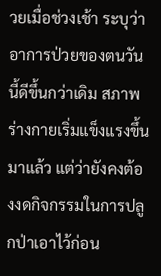วยเมื่อช่วงเช้า ระบุว่าอาการป่วยของตนวันนี้ดีขึ้นกว่าเดิม สภาพร่างกายเริ่มแข็งแรงขึ้นมาแล้ว แต่ว่ายังคงต้องงดกิจกรรมในการปลูกป่าเอาไว้ก่อน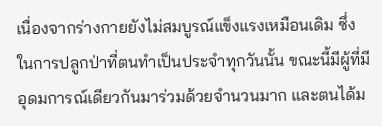เนื่องจากร่างกายยังไม่สมบูรณ์แข็งแรงเหมือนเดิม ซึ่งในการปลูกป่าที่ตนทำเป็นประจำทุกวันนั้น ขณะนี้มีผู้ที่มีอุดมการณ์เดียวกันมาร่วมด้วยจำนวนมาก และตนได้ม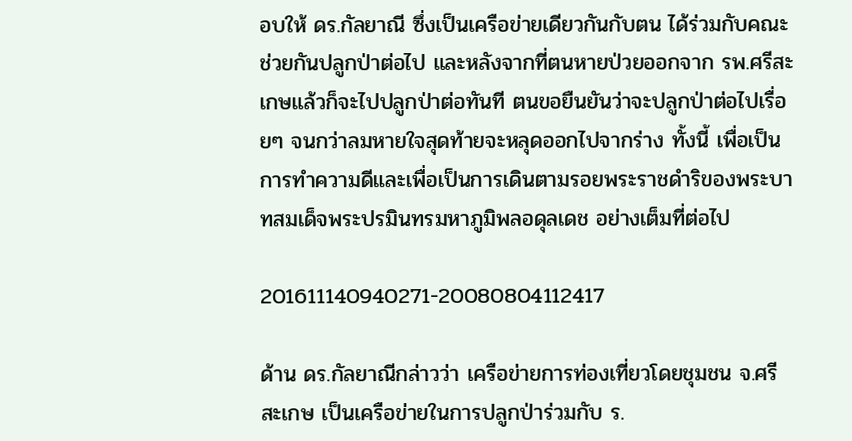อบให้ ดร.กัลยาณี ซึ่งเป็นเครือข่ายเดียวกันกับตน ได้ร่วมกับคณะช่วยกันปลูกป่าต่อไป และหลังจากที่ตนหายป่วยออกจาก รพ.ศรีสะเกษแล้วก็จะไปปลูกป่าต่อทันที ตนขอยืนยันว่าจะปลูกป่าต่อไปเรื่อยๆ จนกว่าลมหายใจสุดท้ายจะหลุดออกไปจากร่าง ทั้งนี้ เพื่อเป็นการทำความดีและเพื่อเป็นการเดินตามรอยพระราชดำริของพระบาทสมเด็จพระปรมินทรมหาภูมิพลอดุลเดช อย่างเต็มที่ต่อไป

201611140940271-20080804112417

ด้าน ดร.กัลยาณีกล่าวว่า เครือข่ายการท่องเที่ยวโดยชุมชน จ.ศรีสะเกษ เป็นเครือข่ายในการปลูกป่าร่วมกับ ร.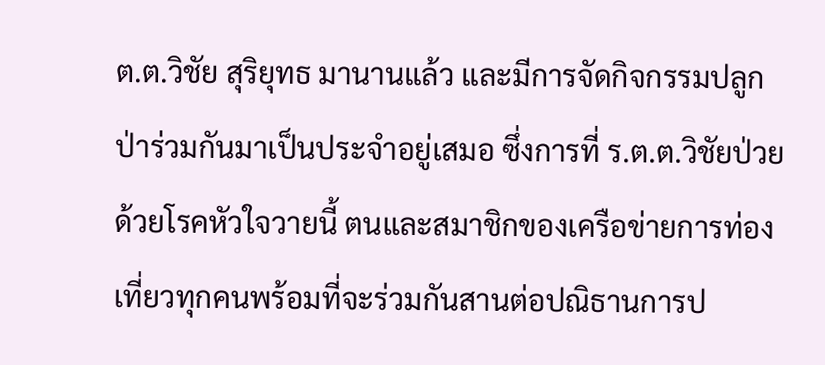ต.ต.วิชัย สุริยุทธ มานานแล้ว และมีการจัดกิจกรรมปลูกป่าร่วมกันมาเป็นประจำอยู่เสมอ ซึ่งการที่ ร.ต.ต.วิชัยป่วยด้วยโรคหัวใจวายนี้ ตนและสมาชิกของเครือข่ายการท่องเที่ยวทุกคนพร้อมที่จะร่วมกันสานต่อปณิธานการป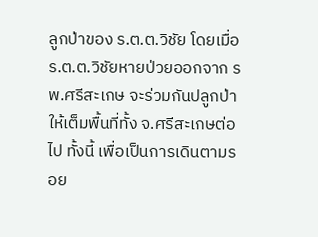ลูกป่าของ ร.ต.ต.วิชัย โดยเมื่อ ร.ต.ต.วิชัยหายป่วยออกจาก รพ.ศรีสะเกษ จะร่วมกันปลูกป่าให้เต็มพื้นที่ทั้ง จ.ศรีสะเกษต่อไป ทั้งนี้ เพื่อเป็นการเดินตามรอย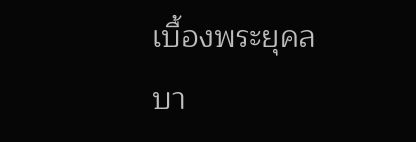เบื้องพระยุคลบา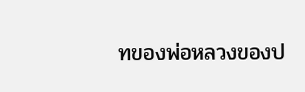ทของพ่อหลวงของป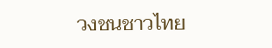วงชนชาวไทย